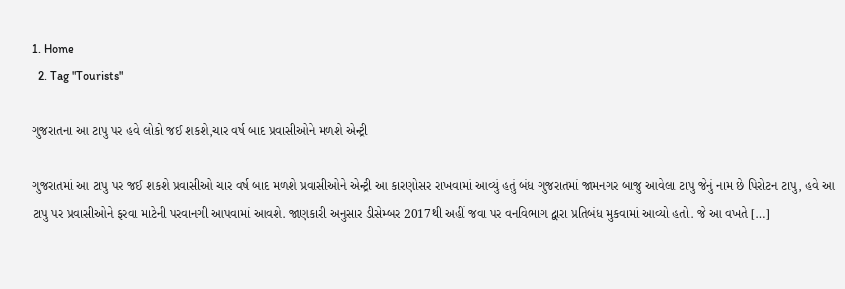1. Home
  2. Tag "Tourists"

ગુજરાતના આ ટાપુ પર હવે લોકો જઈ શકશે,ચાર વર્ષ બાદ પ્રવાસીઓને મળશે એન્ટ્રી

ગુજરાતમાં આ ટાપુ પર જઈ શકશે પ્રવાસીઓ ચાર વર્ષ બાદ મળશે પ્રવાસીઓને એન્ટ્રી આ કારણોસર રાખવામાં આવ્યું હતું બંધ ગુજરાતમાં જામનગર બાજુ આવેલા ટાપુ જેનું નામ છે પિરોટન ટાપુ, હવે આ ટાપુ પર પ્રવાસીઓને ફરવા માટેની પરવાનગી આપવામાં આવશે. જાણકારી અનુસાર ડીસેમ્બર 2017થી અહીં જવા પર વનવિભાગ દ્વારા પ્રતિબંધ મુકવામાં આવ્યો હતો. જે આ વખતે […]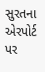સુરતના એરપોર્ટ પર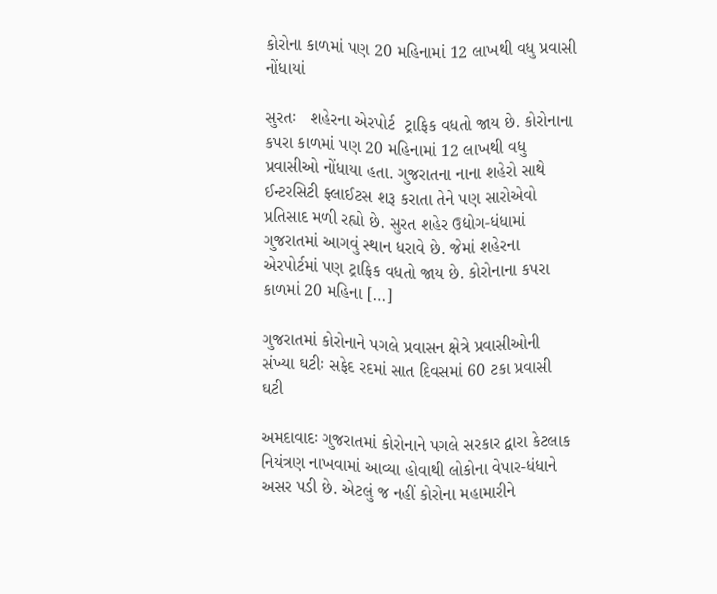કોરોના કાળમાં પણ 20 મહિનામાં 12 લાખથી વધુ પ્રવાસી નોંધાયાં

સુરતઃ   શહેરના એરપોર્ટ  ટ્રાફિક વધતો જાય છે. કોરોનાના કપરા કાળમાં પણ 20 મહિનામાં 12 લાખથી વધુ પ્રવાસીઓ નોંધાયા હતા. ગુજરાતના નાના શહેરો સાથે ઈન્ટરસિટી ફ્લાઈટસ શરૂ કરાતા તેને પણ સારોએવો પ્રતિસાદ મળી રહ્યો છે. સુરત શહેર ઉદ્યોગ-ધંધામાં ગુજરાતમાં આગવું સ્થાન ધરાવે છે. જેમાં શહેરના એરપોર્ટમાં પણ ટ્રાફિક વધતો જાય છે. કોરોનાના કપરા કાળમાં 20 મહિના […]

ગુજરાતમાં કોરોનાને પગલે પ્રવાસન ક્ષેત્રે પ્રવાસીઓની સંખ્યા ઘટીઃ સફેદ રદમાં સાત દિવસમાં 60 ટકા પ્રવાસી ઘટી

અમદાવાદઃ ગુજરાતમાં કોરોનાને પગલે સરકાર દ્વારા કેટલાક નિયંત્રણ નાખવામાં આવ્યા હોવાથી લોકોના વેપાર-ધંધાને અસર પડી છે. એટલું જ નહીં કોરોના મહામારીને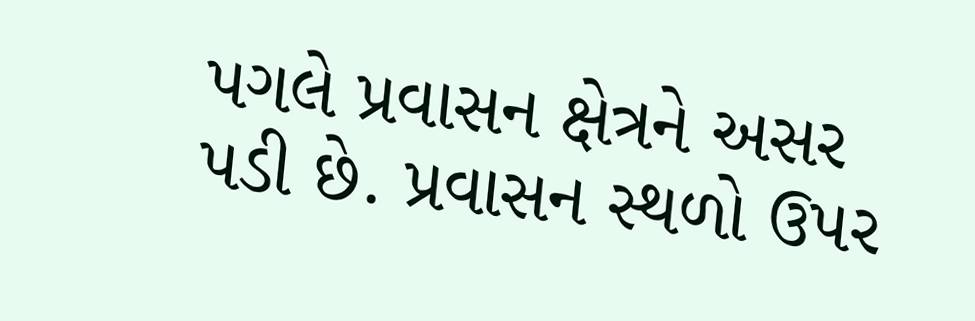પગલે પ્રવાસન ક્ષેત્રને અસર પડી છે. પ્રવાસન સ્થળો ઉપર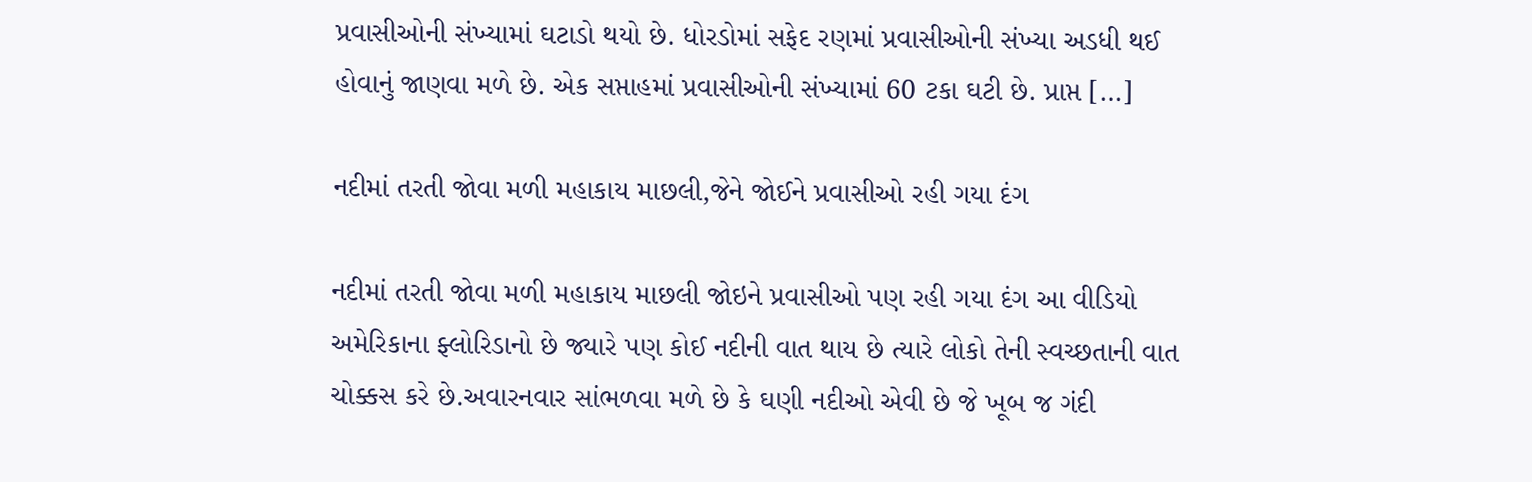પ્રવાસીઓની સંખ્યામાં ઘટાડો થયો છે. ધોરડોમાં સફેદ રણમાં પ્રવાસીઓની સંખ્યા અડધી થઈ હોવાનું જાણવા મળે છે. એક સપ્તાહમાં પ્રવાસીઓની સંખ્યામાં 60 ટકા ઘટી છે. પ્રાપ્ત […]

નદીમાં તરતી જોવા મળી મહાકાય માછલી,જેને જોઈને પ્રવાસીઓ રહી ગયા દંગ

નદીમાં તરતી જોવા મળી મહાકાય માછલી જોઇને પ્રવાસીઓ પણ રહી ગયા દંગ આ વીડિયો અમેરિકાના ફ્લોરિડાનો છે જ્યારે પણ કોઈ નદીની વાત થાય છે ત્યારે લોકો તેની સ્વચ્છતાની વાત ચોક્કસ કરે છે.અવારનવાર સાંભળવા મળે છે કે ઘણી નદીઓ એવી છે જે ખૂબ જ ગંદી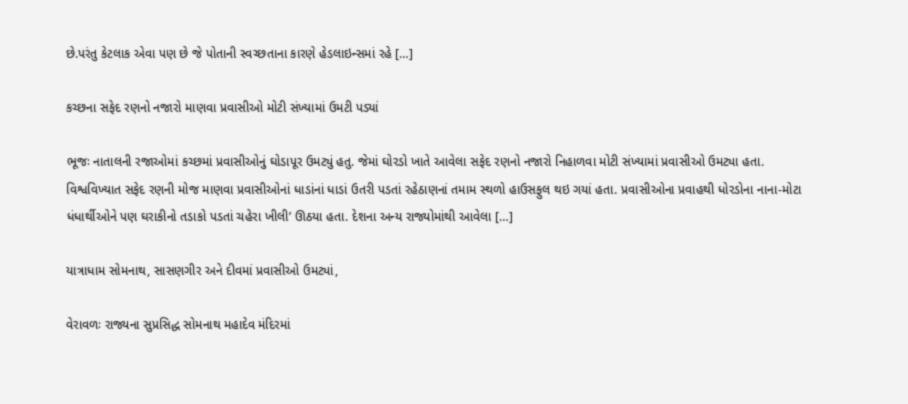છે.પરંતુ કેટલાક એવા પણ છે જે પોતાની સ્વચ્છતાના કારણે હેડલાઇન્સમાં રહે […]

કચ્છના સફેદ રણનો નજારો માણવા પ્રવાસીઓ મોટી સંખ્યામાં ઉમટી પડ્યાં

ભૂજઃ નાતાલની રજાઓમાં કચ્છમાં પ્રવાસીઓનું ઘોડાપૂર ઉમટ્યું હતુ. જેમાં ઘોરડો ખાતે આવેલા સફેદ રણનો નજારો નિહાળવા મોટી સંખ્યામાં પ્રવાસીઓ ઉમટ્યા હતા. વિશ્વવિખ્યાત સફેદ રણની મોજ માણવા પ્રવાસીઓનાં ધાડાંનાં ધાડાં ઉતરી પડતાં રહેઠાણનાં તમામ સ્થળો હાઉસફુલ થઇ ગયાં હતા. પ્રવાસીઓના પ્રવાહથી ધોરડોના નાના-મોટા ધંધાર્થીઓને પણ ઘરાકીનો તડાકો પડતાં ચહેરા ખીલી’ ઊઠયા હતા. દેશના અન્ય રાજ્યોમાંથી આવેલા […]

યાત્રાધામ સોમનાથ, સાસણગીર અને દીવમાં પ્રવાસીઓ ઉમટ્યાં,

વેરાવળઃ રાજ્યના સુપ્રસિદ્ધ સોમનાથ મહાદેવ મંદિરમાં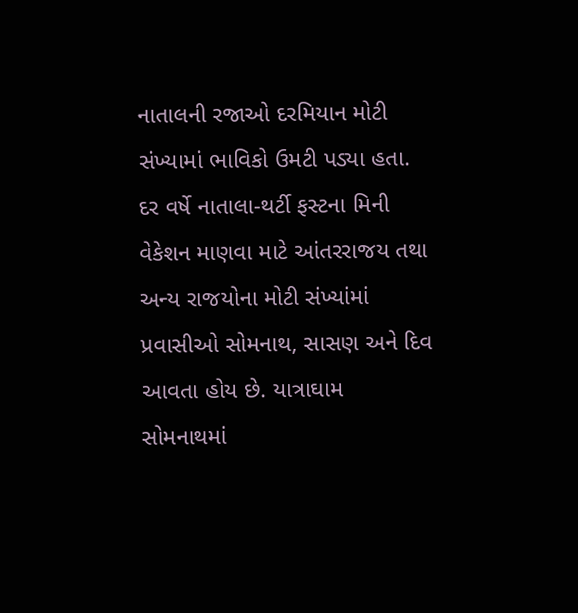નાતાલની રજાઓ દરમિયાન મોટી સંખ્યામાં ભાવિકો ઉમટી પડ્યા હતા.  દર વર્ષે નાતાલા-થર્ટી ફસ્ટના મિની વેકેશન માણવા માટે આંતરરાજય તથા અન્ય રાજયોના મોટી સંખ્યાંમાં પ્રવાસીઓ સોમનાથ, સાસણ અને દિવ આવતા હોય છે. યાત્રાઘામ સોમનાથમાં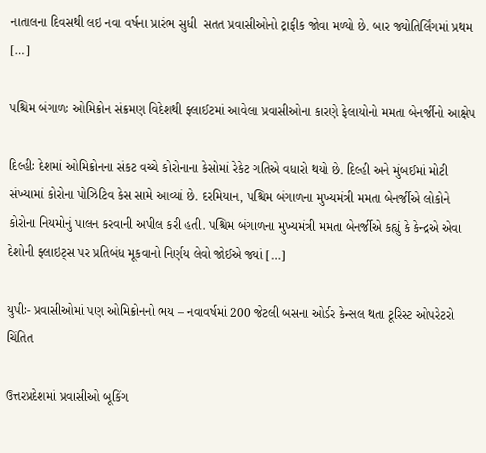નાતાલના દિવસથી લઇ નવા વર્ષના પ્રારંભ સુધી  સતત પ્રવાસીઓનો ટ્રાફીક જોવા મળ્યો છે. બાર જ્યોતિર્લિંગમાં પ્રથમ […]

પશ્ચિમ બંગાળઃ ઓમિક્રોન સંક્રમણ વિદેશથી ફ્લાઈટમાં આવેલા પ્રવાસીઓના કારણે ફેલાયોનો મમતા બેનર્જીનો આક્ષેપ

દિલ્હીઃ દેશમાં ઓમિક્રોનના સંકટ વચ્ચે કોરોનાના કેસોમાં રેકેટ ગતિએ વધારો થયો છે. દિલ્હી અને મુંબઈમાં મોટી સંખ્યામાં કોરોના પોઝિટિવ કેસ સામે આવ્યાં છે. દરમિયાન, પશ્ચિમ બંગાળના મુખ્યમંત્રી મમતા બેનર્જીએ લોકોને કોરોના નિયમોનું પાલન કરવાની અપીલ કરી હતી. પશ્ચિમ બંગાળના મુખ્યમંત્રી મમતા બેનર્જીએ કહ્યું કે કેન્દ્રએ એવા દેશોની ફ્લાઇટ્સ પર પ્રતિબંધ મૂકવાનો નિર્ણય લેવો જોઈએ જ્યાં […]

યુપીઃ- પ્રવાસીઓમાં પણ ઓમિક્રોનનો ભય – નવાવર્ષમાં 200 જેટલી બસના ઓર્ડર કેન્સલ થતા ટૂરિસ્ટ ઓપરેટરો ચિંતિત

ઉત્તરપ્રદેશમાં પ્રવાસીઓ બૂકિંગ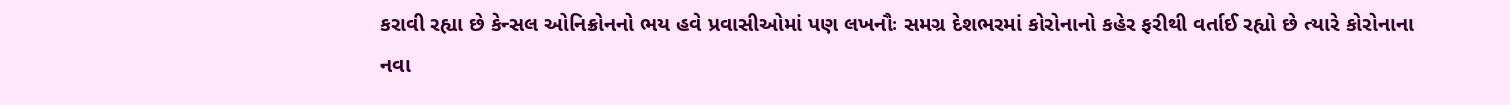કરાવી રહ્યા છે કેન્સલ ઓનિક્રોનનો ભય હવે પ્રવાસીઓમાં પણ લખનૌઃ સમગ્ર દેશભરમાં કોરોનાનો કહેર ફરીથી વર્તાઈ રહ્યો છે ત્યારે કોરોનાના નવા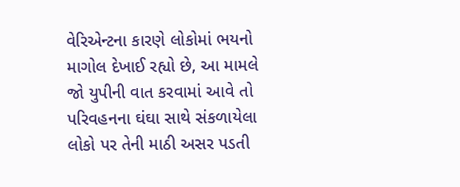વેરિએન્ટના કારણે લોકોમાં ભયનો માગોલ દેખાઈ રહ્યો છે, આ મામલે જો યુપીની વાત કરવામાં આવે તો પરિવહનના ઘંઘા સાથે સંકળાયેલા લોકો પર તેની માઠી અસર પડતી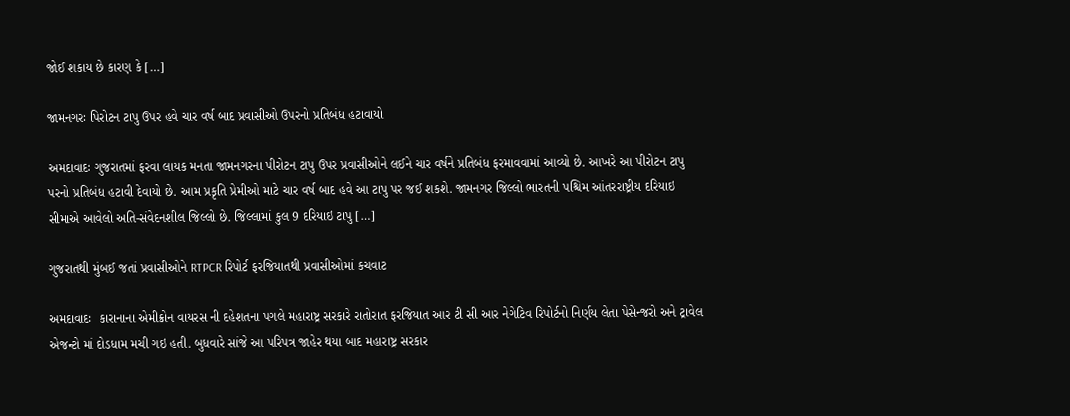જોઈ શકાય છે કારણ કે […]

જામનગરઃ પિરોટન ટાપુ ઉપર હવે ચાર વર્ષ બાદ પ્રવાસીઓ ઉપરનો પ્રતિબંધ હટાવાયો

અમદાવાદઃ ગુજરાતમાં ફરવા લાયક મનતા જામનગરના પીરોટન ટાપુ ઉપર પ્રવાસીઓને લઈને ચાર વર્ષને પ્રતિબંધ ફરમાવવામાં આવ્યો છે. આખરે આ પીરોટન ટાપુ પરનો પ્રતિબંધ હટાવી દેવાયો છે. આમ પ્રકૃતિ પ્રેમીઓ માટે ચાર વર્ષ બાદ હવે આ ટાપુ પર જઈ શકશે. જામનગર જિલ્લો ભારતની પશ્ચિમ આંતરરાષ્ટ્રીય દરિયાઇ સીમાએ આવેલો અતિ-સંવેદનશીલ જિલ્લો છે. જિલ્લામાં કુલ 9 દરિયાઇ ટાપુ […]

ગુજરાતથી મુંબઈ જતાં પ્રવાસીઓને RTPCR રિપોર્ટ ફરજિયાતથી પ્રવાસીઓમાં કચવાટ

અમદાવાદઃ  કારાનાના એમીક્રોન વાયરસ ની દહેશતના પગલે મહારાષ્ટ્ર સરકારે રાતોરાત ફરજિયાત આર ટી સી આર નેગેટિવ રિપોર્ટનો નિર્ણય લેતા પેસેન્જરો અને ટ્રાવેલ એજન્ટો માં દોડધામ મચી ગઇ હતી. બુધવારે સાંજે આ પરિપત્ર જાહેર થયા બાદ મહારાષ્ટ્ર સરકાર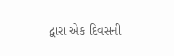દ્વારા એક દિવસની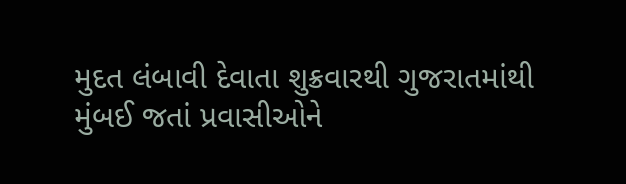મુદત લંબાવી દેવાતા શુક્રવારથી ગુજરાતમાંથી  મુંબઈ જતાં પ્રવાસીઓને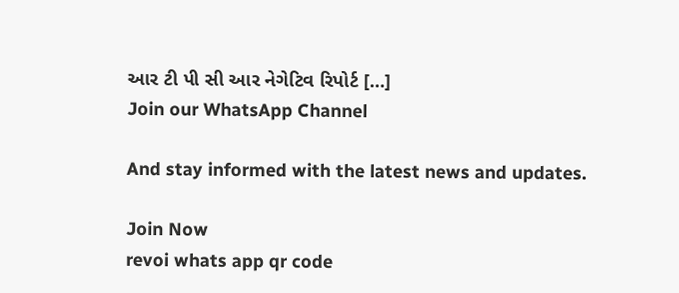આર ટી પી સી આર નેગેટિવ રિપોર્ટ […]
Join our WhatsApp Channel

And stay informed with the latest news and updates.

Join Now
revoi whats app qr code